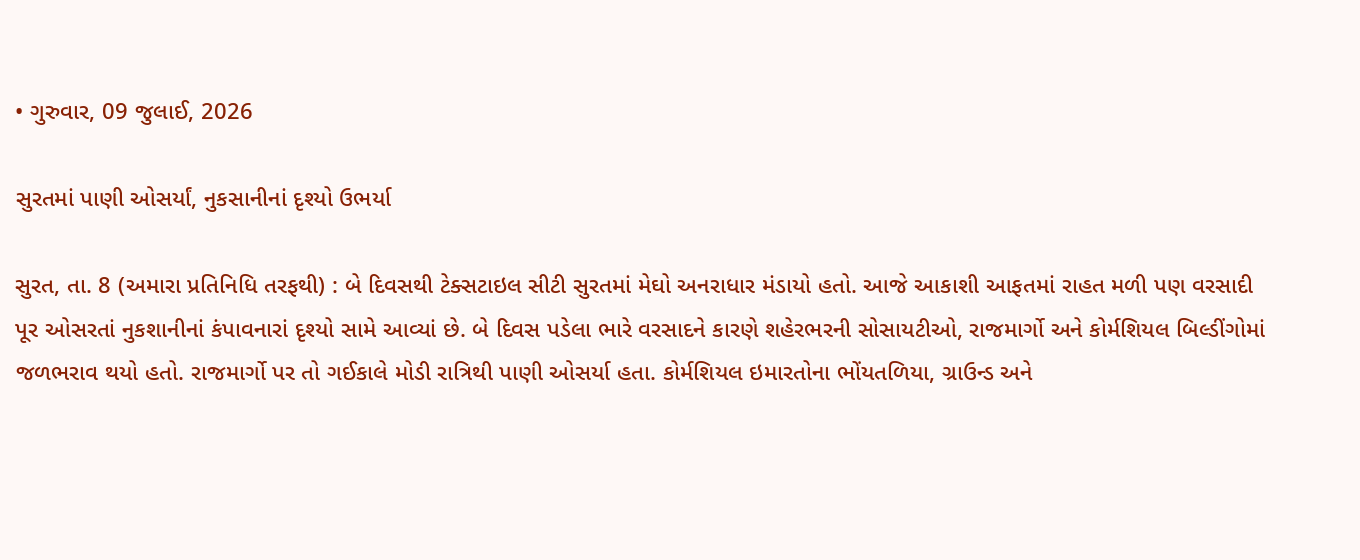• ગુરુવાર, 09 જુલાઈ, 2026

સુરતમાં પાણી ઓસર્યાં, નુકસાનીનાં દૃશ્યો ઉભર્યા

સુરત, તા. 8 (અમારા પ્રતિનિધિ તરફથી) : બે દિવસથી ટેક્સટાઇલ સીટી સુરતમાં મેઘો અનરાધાર મંડાયો હતો. આજે આકાશી આફતમાં રાહત મળી પણ વરસાદી પૂર ઓસરતાં નુકશાનીનાં કંપાવનારાં દૃશ્યો સામે આવ્યાં છે. બે દિવસ પડેલા ભારે વરસાદને કારણે શહેરભરની સોસાયટીઓ, રાજમાર્ગો અને કોર્મશિયલ બિલ્ડીંગોમાં જળભરાવ થયો હતો. રાજમાર્ગો પર તો ગઈકાલે મોડી રાત્રિથી પાણી ઓસર્યા હતા. કોર્મશિયલ ઇમારતોના ભોંયતળિયા, ગ્રાઉન્ડ અને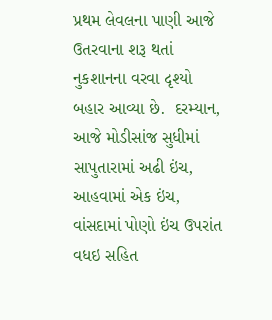પ્રથમ લેવલના પાણી આજે ઉતરવાના શરૂ થતાં નુકશાનના વરવા દૃશ્યો બહાર આવ્યા છે.  દરમ્યાન, આજે મોડીસાંજ સુધીમાં સાપુતારામાં અઢી ઇંચ, આહવામાં એક ઇંચ, વાંસદામાં પોણો ઇંચ ઉપરાંત વધઇ સહિત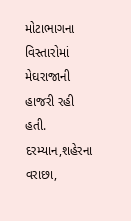મોટાભાગના વિસ્તારોમાં મેઘરાજાની હાજરી રહી હતી. દરમ્યાન,શહેરના વરાછા,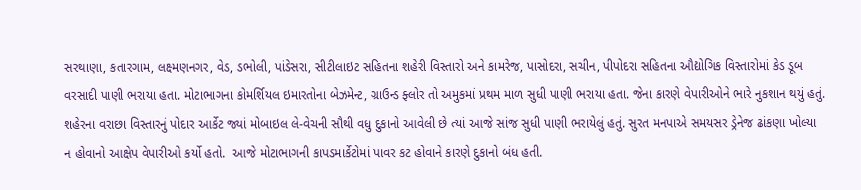સરથાણા, કતારગામ, લક્ષ્મણનગર, વેડ, ડભોલી, પાંડેસરા, સીટીલાઇટ સહિતના શહેરી વિસ્તારો અને કામરેજ, પાસોદરા, સચીન, પીપોદરા સહિતના ઔદ્યોગિક વિસ્તારોમાં કેડ ડૂબ વરસાદી પાણી ભરાયા હતા. મોટાભાગના કોમર્શિયલ ઇમારતોના બેઝમેન્ટ, ગ્રાઉન્ડ ફ્લોર તો અમુકમાં પ્રથમ માળ સુધી પાણી ભરાયા હતા. જેના કારણે વેપારીઓને ભારે નુકશાન થયું હતું.  શહેરના વરાછા વિસ્તારનું પોદાર આર્કેટ જ્યાં મોબાઇલ લે-વેચની સૌથી વધુ દુકાનો આવેલી છે ત્યાં આજે સાંજ સુધી પાણી ભરાયેલું હતું. સુરત મનપાએ સમયસર ડ્રેનેજ ઢાંકણા ખોલ્યા ન હોવાનો આક્ષેપ વેપારીઓ કર્યો હતો.  આજે મોટાભાગની કાપડમાર્કેટોમાં પાવર કટ હોવાને કારણે દુકાનો બંધ હતી.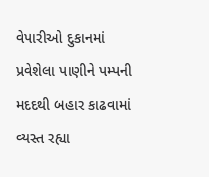વેપારીઓ દુકાનમાં પ્રવેશેલા પાણીને પમ્પની મદદથી બહાર કાઢવામાં વ્યસ્ત રહ્યા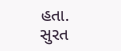હતા. સુરત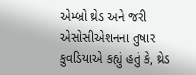એમ્બ્રો થ્રેડ અને જરી એસોસીએશનના તુષાર કુવડિયાએ કહ્યું હતું કે, થ્રેડ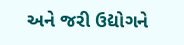અને જરી ઉદ્યોગને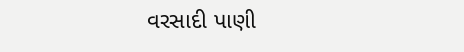વરસાદી પાણી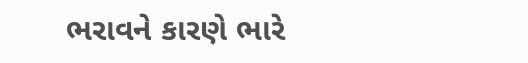ભરાવને કારણે ભારે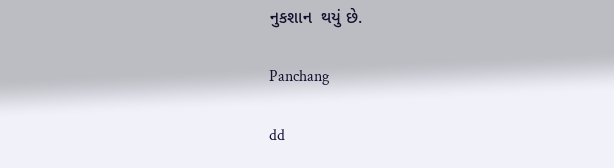નુકશાન  થયું છે.

Panchang

dd